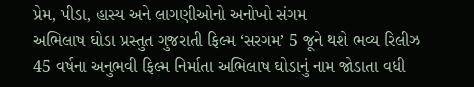પ્રેમ, પીડા, હાસ્ય અને લાગણીઓનો અનોખો સંગમ
અભિલાષ ઘોડા પ્રસ્તુત ગુજરાતી ફિલ્મ ‘સરગમ’ 5 જૂને થશે ભવ્ય રિલીઝ
45 વર્ષના અનુભવી ફિલ્મ નિર્માતા અભિલાષ ઘોડાનું નામ જોડાતા વધી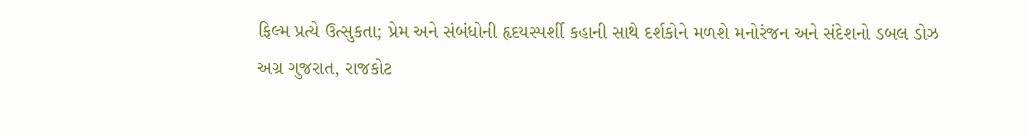ફિલ્મ પ્રત્યે ઉત્સુકતા; પ્રેમ અને સંબંધોની હૃદયસ્પર્શી કહાની સાથે દર્શકોને મળશે મનોરંજન અને સંદેશનો ડબલ ડોઝ
અગ્ર ગુજરાત, રાજકોટ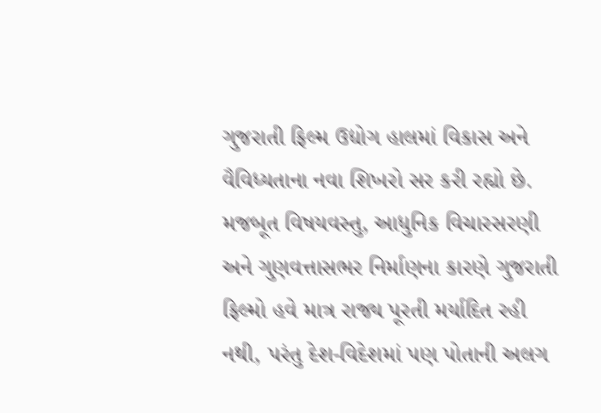ગુજરાતી ફિલ્મ ઉદ્યોગ હાલમાં વિકાસ અને વૈવિધ્યતાના નવા શિખરો સર કરી રહ્યો છે. મજબૂત વિષયવસ્તુ, આધુનિક વિચારસરણી અને ગુણવત્તાસભર નિર્માણના કારણે ગુજરાતી ફિલ્મો હવે માત્ર રાજ્ય પૂરતી મર્યાદિત રહી નથી, પરંતુ દેશ-વિદેશમાં પણ પોતાની અલગ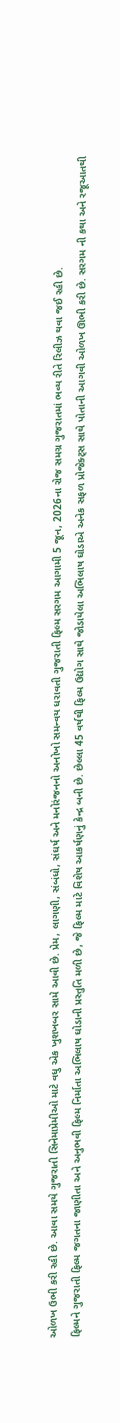ઓળખ ઉભી કરી રહી છે. આવા સમયે ગુજરાતી સિનેમાપ્રેમીઓ માટે વધુ એક ખુશખબર સામે આવી છે. પ્રેમ, લાગણી, સંબંધો, સંઘર્ષ અને મનોરંજનનો અનોખો સમન્વય ધરાવતી ગુજરાતી ફિલ્મ સરગમ આગામી 5 જૂન, 2026ના રોજ સમગ્ર ગુજરાતમાં ભવ્ય રીતે રિલીઝ થવા જઈ રહી છે.
ફિલ્મને ગુજરાતી ફિલ્મ જગતના જાણીતા અને અનુભવી ફિલ્મ નિર્માતા અભિલાષ ઘોડાની પ્રસ્તુતિ મળી છે, જે ફિલ્મ માટે વિશેષ આકર્ષણનું કેન્દ્ર બની છે. છેલ્લા 45 વર્ષથી ફિલ્મ ઉદ્યોગ સાથે જોડાયેલા અભિલાષ ઘોડાએ અનેક સફળ પ્રોજેક્ટ્સ સાથે પોતાની આગવી ઓળખ ઊભી કરી છે. સરગમ ની કથા અને રજૂઆતથી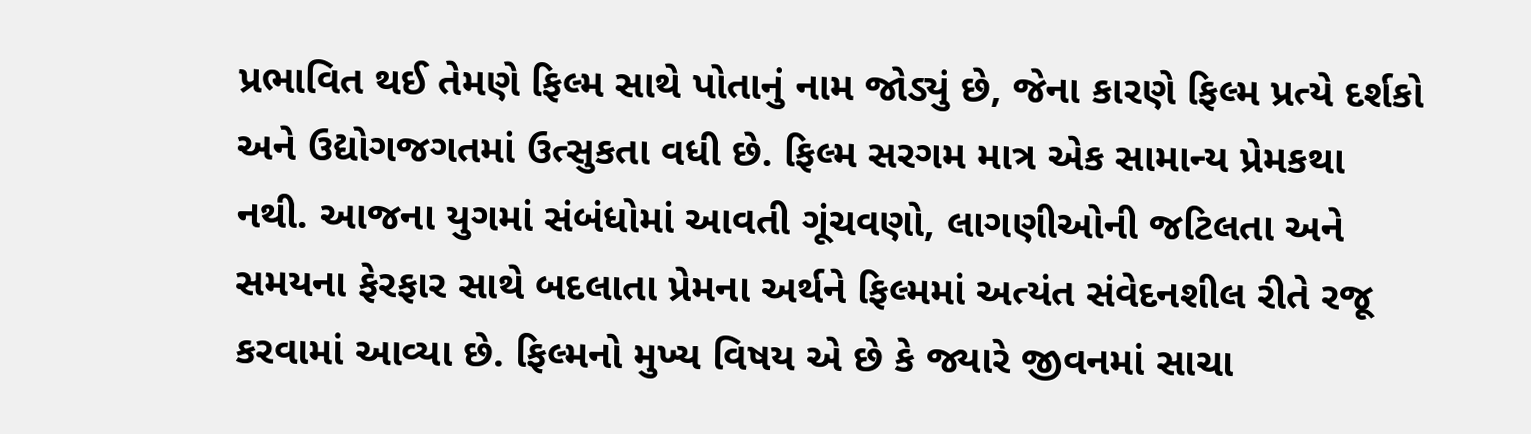પ્રભાવિત થઈ તેમણે ફિલ્મ સાથે પોતાનું નામ જોડ્યું છે, જેના કારણે ફિલ્મ પ્રત્યે દર્શકો અને ઉદ્યોગજગતમાં ઉત્સુકતા વધી છે. ફિલ્મ સરગમ માત્ર એક સામાન્ય પ્રેમકથા નથી. આજના યુગમાં સંબંધોમાં આવતી ગૂંચવણો, લાગણીઓની જટિલતા અને સમયના ફેરફાર સાથે બદલાતા પ્રેમના અર્થને ફિલ્મમાં અત્યંત સંવેદનશીલ રીતે રજૂ કરવામાં આવ્યા છે. ફિલ્મનો મુખ્ય વિષય એ છે કે જ્યારે જીવનમાં સાચા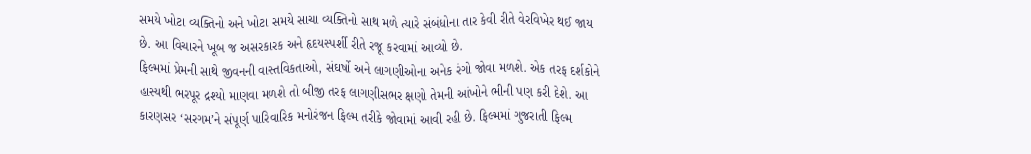સમયે ખોટા વ્યક્તિનો અને ખોટા સમયે સાચા વ્યક્તિનો સાથ મળે ત્યારે સંબંધોના તાર કેવી રીતે વેરવિખેર થઈ જાય છે. આ વિચારને ખૂબ જ અસરકારક અને હૃદયસ્પર્શી રીતે રજૂ કરવામાં આવ્યો છે.
ફિલ્મમાં પ્રેમની સાથે જીવનની વાસ્તવિકતાઓ, સંઘર્ષો અને લાગણીઓના અનેક રંગો જોવા મળશે. એક તરફ દર્શકોને હાસ્યથી ભરપૂર દ્રશ્યો માણવા મળશે તો બીજી તરફ લાગણીસભર ક્ષણો તેમની આંખોને ભીની પણ કરી દેશે. આ કારણસર ‘સરગમ’ને સંપૂર્ણ પારિવારિક મનોરંજન ફિલ્મ તરીકે જોવામાં આવી રહી છે. ફિલ્મમાં ગુજરાતી ફિલ્મ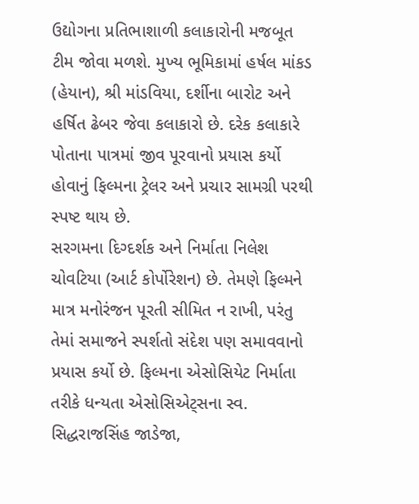ઉદ્યોગના પ્રતિભાશાળી કલાકારોની મજબૂત ટીમ જોવા મળશે. મુખ્ય ભૂમિકામાં હર્ષલ માંકડ (હેયાન), શ્રી માંડવિયા, દર્શીના બારોટ અને હર્ષિત ઢેબર જેવા કલાકારો છે. દરેક કલાકારે પોતાના પાત્રમાં જીવ પૂરવાનો પ્રયાસ કર્યો હોવાનું ફિલ્મના ટ્રેલર અને પ્રચાર સામગ્રી પરથી સ્પષ્ટ થાય છે.
સરગમના દિગ્દર્શક અને નિર્માતા નિલેશ ચોવટિયા (આર્ટ કોર્પોરેશન) છે. તેમણે ફિલ્મને માત્ર મનોરંજન પૂરતી સીમિત ન રાખી, પરંતુ તેમાં સમાજને સ્પર્શતો સંદેશ પણ સમાવવાનો પ્રયાસ કર્યો છે. ફિલ્મના એસોસિયેટ નિર્માતા તરીકે ધન્યતા એસોસિએટ્સના સ્વ. સિદ્ધરાજસિંહ જાડેજા,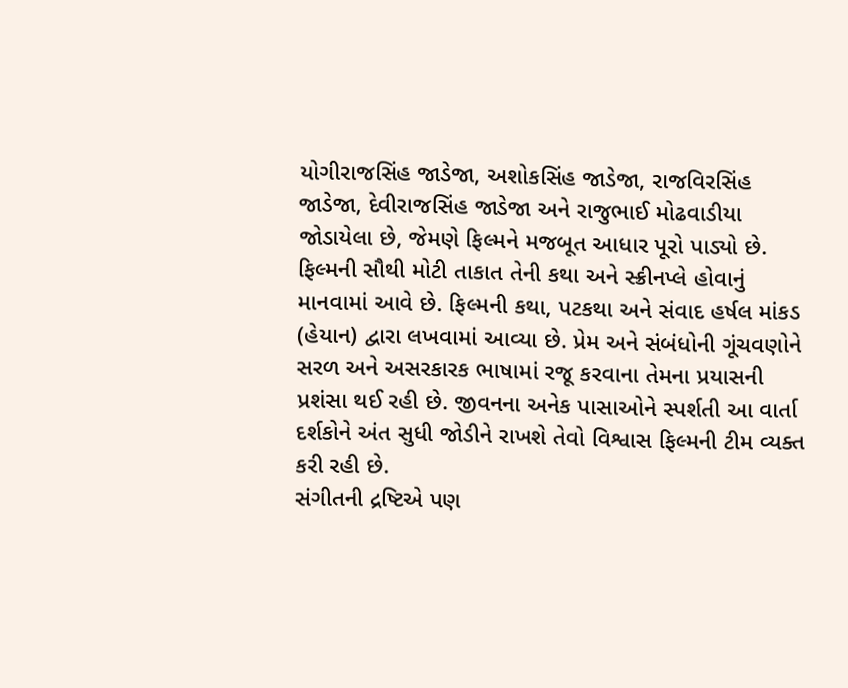યોગીરાજસિંહ જાડેજા, અશોકસિંહ જાડેજા, રાજવિરસિંહ જાડેજા, દેવીરાજસિંહ જાડેજા અને રાજુભાઈ મોઢવાડીયા જોડાયેલા છે, જેમણે ફિલ્મને મજબૂત આધાર પૂરો પાડ્યો છે.
ફિલ્મની સૌથી મોટી તાકાત તેની કથા અને સ્ક્રીનપ્લે હોવાનું માનવામાં આવે છે. ફિલ્મની કથા, પટકથા અને સંવાદ હર્ષલ માંકડ (હેયાન) દ્વારા લખવામાં આવ્યા છે. પ્રેમ અને સંબંધોની ગૂંચવણોને સરળ અને અસરકારક ભાષામાં રજૂ કરવાના તેમના પ્રયાસની પ્રશંસા થઈ રહી છે. જીવનના અનેક પાસાઓને સ્પર્શતી આ વાર્તા દર્શકોને અંત સુધી જોડીને રાખશે તેવો વિશ્વાસ ફિલ્મની ટીમ વ્યક્ત કરી રહી છે.
સંગીતની દ્રષ્ટિએ પણ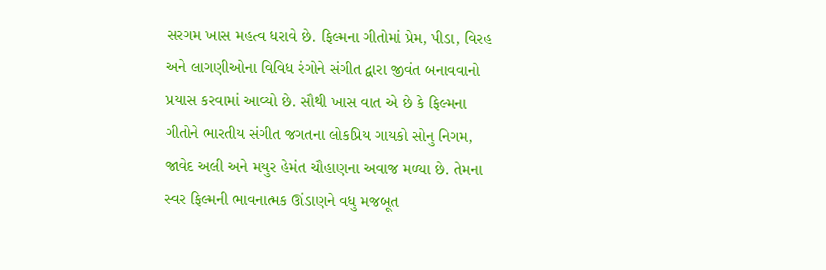સરગમ ખાસ મહત્વ ધરાવે છે. ફિલ્મના ગીતોમાં પ્રેમ, પીડા, વિરહ અને લાગણીઓના વિવિધ રંગોને સંગીત દ્વારા જીવંત બનાવવાનો પ્રયાસ કરવામાં આવ્યો છે. સૌથી ખાસ વાત એ છે કે ફિલ્મના ગીતોને ભારતીય સંગીત જગતના લોકપ્રિય ગાયકો સોનુ નિગમ, જાવેદ અલી અને મયુર હેમંત ચૌહાણના અવાજ મળ્યા છે. તેમના સ્વર ફિલ્મની ભાવનાત્મક ઊંડાણને વધુ મજબૂત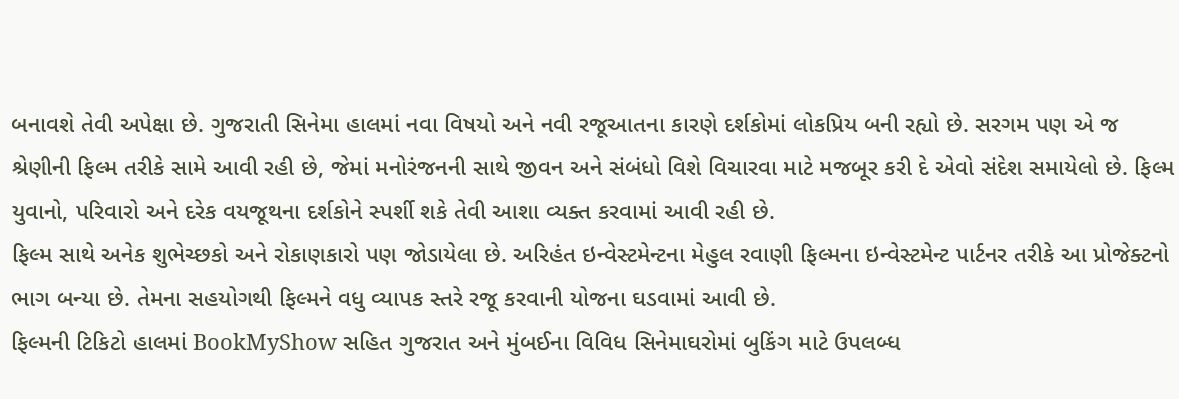બનાવશે તેવી અપેક્ષા છે. ગુજરાતી સિનેમા હાલમાં નવા વિષયો અને નવી રજૂઆતના કારણે દર્શકોમાં લોકપ્રિય બની રહ્યો છે. સરગમ પણ એ જ શ્રેણીની ફિલ્મ તરીકે સામે આવી રહી છે, જેમાં મનોરંજનની સાથે જીવન અને સંબંધો વિશે વિચારવા માટે મજબૂર કરી દે એવો સંદેશ સમાયેલો છે. ફિલ્મ યુવાનો, પરિવારો અને દરેક વયજૂથના દર્શકોને સ્પર્શી શકે તેવી આશા વ્યક્ત કરવામાં આવી રહી છે.
ફિલ્મ સાથે અનેક શુભેચ્છકો અને રોકાણકારો પણ જોડાયેલા છે. અરિહંત ઇન્વેસ્ટમેન્ટના મેહુલ રવાણી ફિલ્મના ઇન્વેસ્ટમેન્ટ પાર્ટનર તરીકે આ પ્રોજેક્ટનો ભાગ બન્યા છે. તેમના સહયોગથી ફિલ્મને વધુ વ્યાપક સ્તરે રજૂ કરવાની યોજના ઘડવામાં આવી છે.
ફિલ્મની ટિકિટો હાલમાં BookMyShow સહિત ગુજરાત અને મુંબઈના વિવિધ સિનેમાઘરોમાં બુકિંગ માટે ઉપલબ્ધ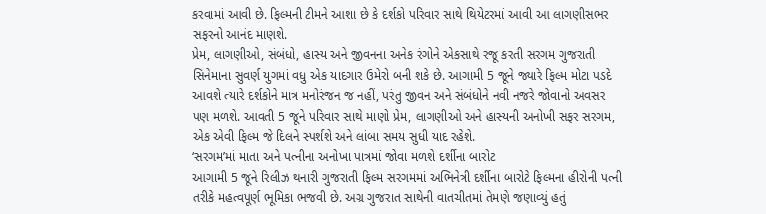કરવામાં આવી છે. ફિલ્મની ટીમને આશા છે કે દર્શકો પરિવાર સાથે થિયેટરમાં આવી આ લાગણીસભર સફરનો આનંદ માણશે.
પ્રેમ, લાગણીઓ, સંબંધો, હાસ્ય અને જીવનના અનેક રંગોને એકસાથે રજૂ કરતી સરગમ ગુજરાતી સિનેમાના સુવર્ણ યુગમાં વધુ એક યાદગાર ઉમેરો બની શકે છે. આગામી 5 જૂને જ્યારે ફિલ્મ મોટા પડદે આવશે ત્યારે દર્શકોને માત્ર મનોરંજન જ નહીં, પરંતુ જીવન અને સંબંધોને નવી નજરે જોવાનો અવસર પણ મળશે. આવતી 5 જૂને પરિવાર સાથે માણો પ્રેમ, લાગણીઓ અને હાસ્યની અનોખી સફર સરગમ, એક એવી ફિલ્મ જે દિલને સ્પર્શશે અને લાંબા સમય સુધી યાદ રહેશે.
‘સરગમ’માં માતા અને પત્નીના અનોખા પાત્રમાં જોવા મળશે દર્શીના બારોટ
આગામી 5 જૂને રિલીઝ થનારી ગુજરાતી ફિલ્મ સરગમમાં અભિનેત્રી દર્શીના બારોટે ફિલ્મના હીરોની પત્ની તરીકે મહત્વપૂર્ણ ભૂમિકા ભજવી છે. અગ્ર ગુજરાત સાથેની વાતચીતમાં તેમણે જણાવ્યું હતું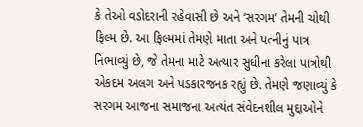કે તેઓ વડોદરાની રહેવાસી છે અને ‘સરગમ’ તેમની ચોથી ફિલ્મ છે. આ ફિલ્મમાં તેમણે માતા અને પત્નીનું પાત્ર નિભાવ્યું છે, જે તેમના માટે અત્યાર સુધીના કરેલા પાત્રોથી એકદમ અલગ અને પડકારજનક રહ્યું છે. તેમણે જણાવ્યું કે સરગમ આજના સમાજના અત્યંત સંવેદનશીલ મુદ્દાઓને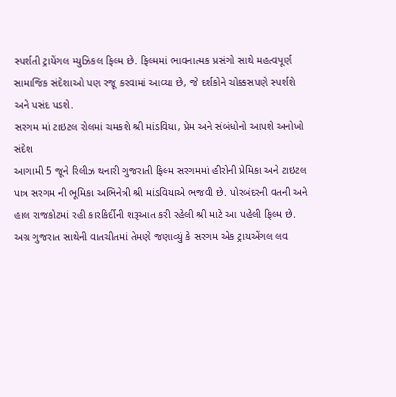સ્પર્શતી ટ્રાયેંગલ મ્યુઝિકલ ફિલ્મ છે. ફિલ્મમાં ભાવનાત્મક પ્રસંગો સાથે મહત્વપૂર્ણ સામાજિક સંદેશાઓ પણ રજૂ કરવામાં આવ્યા છે, જે દર્શકોને ચોક્કસપણે સ્પર્શશે અને પસંદ પડશે.
સરગમ માં ટાઇટલ રોલમાં ચમકશે શ્રી માંડવિયા, પ્રેમ અને સંબંધોનો આપશે અનોખો સંદેશ
આગામી 5 જૂને રિલીઝ થનારી ગુજરાતી ફિલ્મ સરગમમાં હીરોની પ્રેમિકા અને ટાઇટલ પાત્ર સરગમ ની ભૂમિકા અભિનેત્રી શ્રી માંડવિયાએ ભજવી છે. પોરબંદરની વતની અને હાલ રાજકોટમાં રહી કારકિર્દીની શરૂઆત કરી રહેલી શ્રી માટે આ પહેલી ફિલ્મ છે. અગ્ર ગુજરાત સાથેની વાતચીતમાં તેમણે જણાવ્યું કે સરગમ એક ટ્રાયએંગલ લવ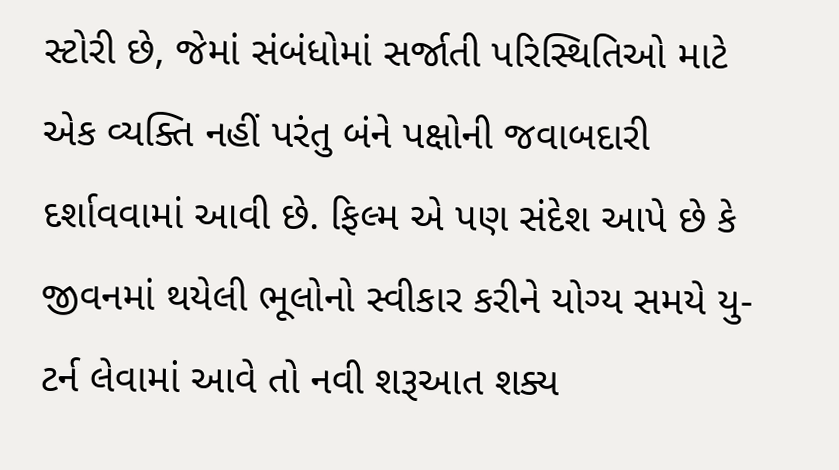સ્ટોરી છે, જેમાં સંબંધોમાં સર્જાતી પરિસ્થિતિઓ માટે એક વ્યક્તિ નહીં પરંતુ બંને પક્ષોની જવાબદારી દર્શાવવામાં આવી છે. ફિલ્મ એ પણ સંદેશ આપે છે કે જીવનમાં થયેલી ભૂલોનો સ્વીકાર કરીને યોગ્ય સમયે યુ-ટર્ન લેવામાં આવે તો નવી શરૂઆત શક્ય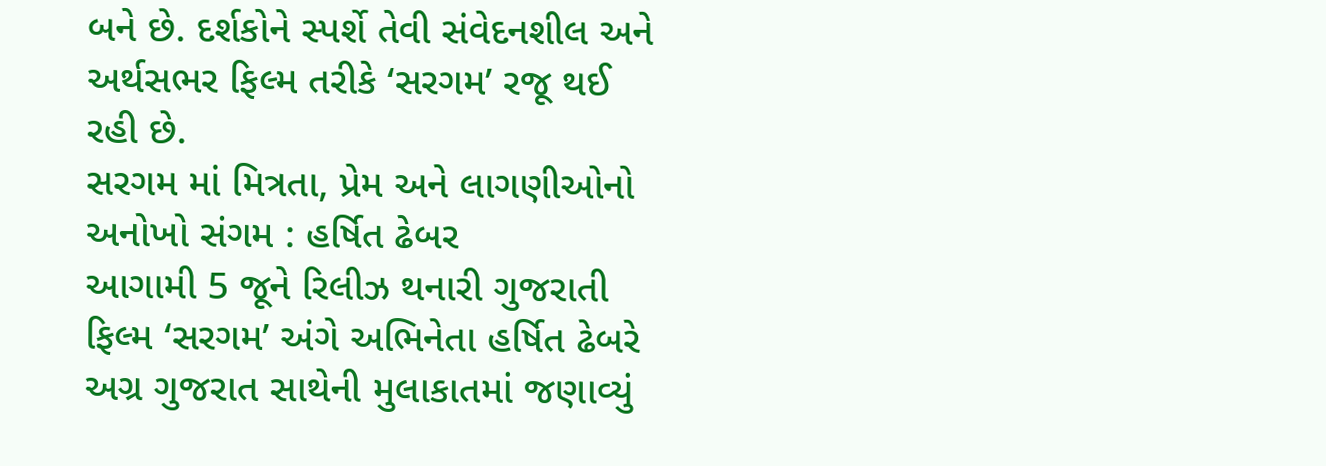બને છે. દર્શકોને સ્પર્શે તેવી સંવેદનશીલ અને અર્થસભર ફિલ્મ તરીકે ‘સરગમ’ રજૂ થઈ રહી છે.
સરગમ માં મિત્રતા, પ્રેમ અને લાગણીઓનો અનોખો સંગમ : હર્ષિત ઢેબર
આગામી 5 જૂને રિલીઝ થનારી ગુજરાતી ફિલ્મ ‘સરગમ’ અંગે અભિનેતા હર્ષિત ઢેબરે અગ્ર ગુજરાત સાથેની મુલાકાતમાં જણાવ્યું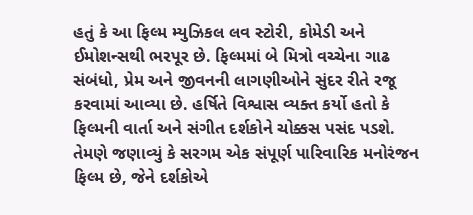હતું કે આ ફિલ્મ મ્યુઝિકલ લવ સ્ટોરી, કોમેડી અને ઈમોશન્સથી ભરપૂર છે. ફિલ્મમાં બે મિત્રો વચ્ચેના ગાઢ સંબંધો, પ્રેમ અને જીવનની લાગણીઓને સુંદર રીતે રજૂ કરવામાં આવ્યા છે. હર્ષિતે વિશ્વાસ વ્યક્ત કર્યો હતો કે ફિલ્મની વાર્તા અને સંગીત દર્શકોને ચોક્કસ પસંદ પડશે. તેમણે જણાવ્યું કે સરગમ એક સંપૂર્ણ પારિવારિક મનોરંજન ફિલ્મ છે, જેને દર્શકોએ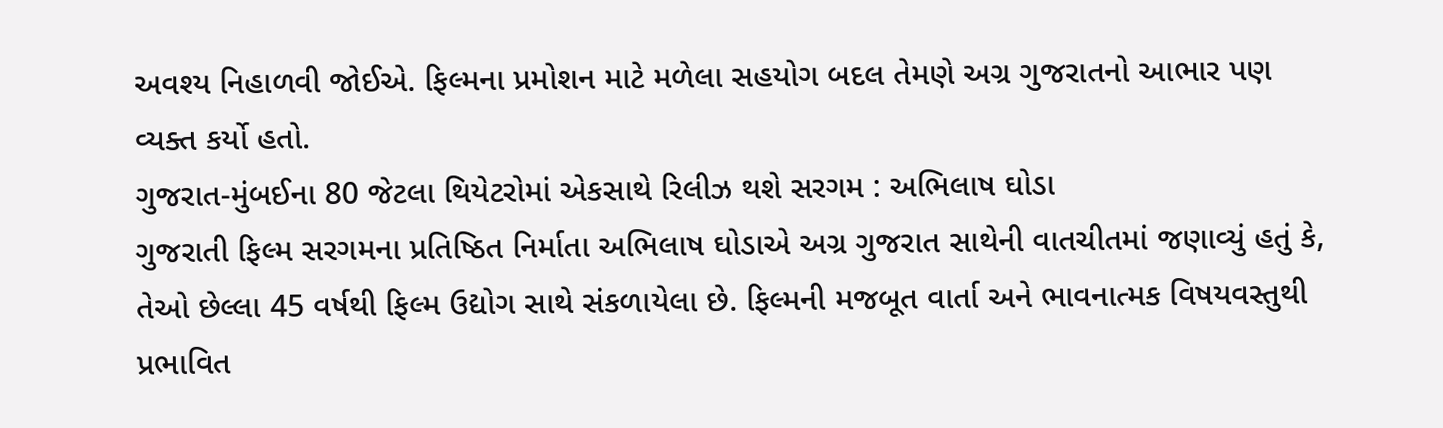અવશ્ય નિહાળવી જોઈએ. ફિલ્મના પ્રમોશન માટે મળેલા સહયોગ બદલ તેમણે અગ્ર ગુજરાતનો આભાર પણ વ્યક્ત કર્યો હતો.
ગુજરાત-મુંબઈના 80 જેટલા થિયેટરોમાં એકસાથે રિલીઝ થશે સરગમ : અભિલાષ ઘોડા
ગુજરાતી ફિલ્મ સરગમના પ્રતિષ્ઠિત નિર્માતા અભિલાષ ઘોડાએ અગ્ર ગુજરાત સાથેની વાતચીતમાં જણાવ્યું હતું કે, તેઓ છેલ્લા 45 વર્ષથી ફિલ્મ ઉદ્યોગ સાથે સંકળાયેલા છે. ફિલ્મની મજબૂત વાર્તા અને ભાવનાત્મક વિષયવસ્તુથી પ્રભાવિત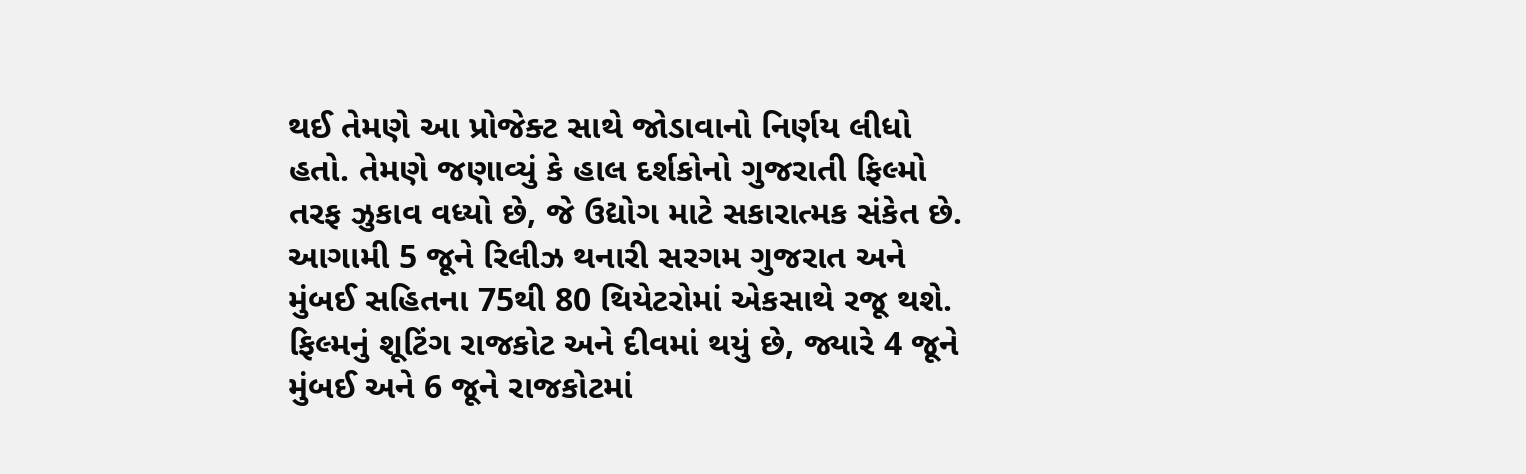થઈ તેમણે આ પ્રોજેક્ટ સાથે જોડાવાનો નિર્ણય લીધો હતો. તેમણે જણાવ્યું કે હાલ દર્શકોનો ગુજરાતી ફિલ્મો તરફ ઝુકાવ વધ્યો છે, જે ઉદ્યોગ માટે સકારાત્મક સંકેત છે. આગામી 5 જૂને રિલીઝ થનારી સરગમ ગુજરાત અને મુંબઈ સહિતના 75થી 80 થિયેટરોમાં એકસાથે રજૂ થશે. ફિલ્મનું શૂટિંગ રાજકોટ અને દીવમાં થયું છે, જ્યારે 4 જૂને મુંબઈ અને 6 જૂને રાજકોટમાં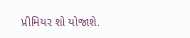પ્રીમિયર શો યોજાશે.